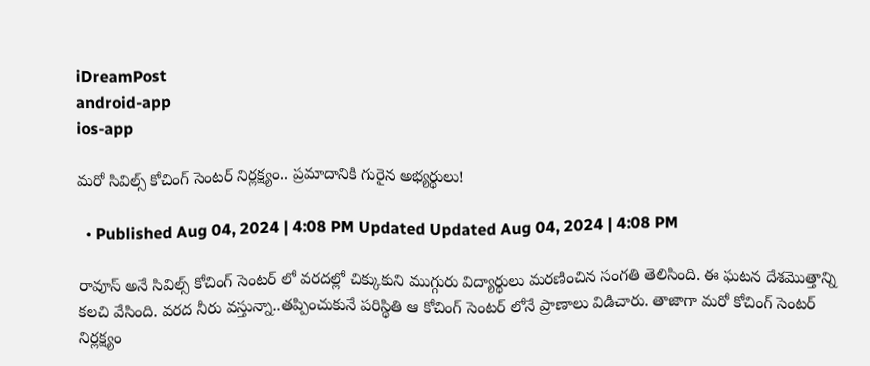iDreamPost
android-app
ios-app

మరో సివిల్స్ కోచింగ్ సెంటర్ నిర్లక్ష్యం.. ప్రమాదానికి గురైన అభ్యర్థులు!

  • Published Aug 04, 2024 | 4:08 PM Updated Updated Aug 04, 2024 | 4:08 PM

రావూస్ అనే సివిల్స్ కోచింగ్ సెంటర్ లో వరదల్లో చిక్కుకుని ముగ్గురు విద్యార్థులు మరణించిన సంగతి తెలిసింది. ఈ ఘటన దేశమొత్తాన్ని కలచి వేసింది. వరద నీరు వస్తున్నా..తప్పించుకునే పరిస్థితి ఆ కోచింగ్ సెంటర్ లోనే ప్రాణాలు విడిచారు. తాజాగా మరో కోచింగ్ సెంటర్ నిర్లక్ష్యం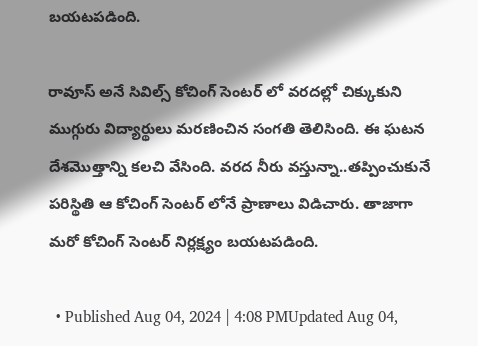బయటపడింది.

రావూస్ అనే సివిల్స్ కోచింగ్ సెంటర్ లో వరదల్లో చిక్కుకుని ముగ్గురు విద్యార్థులు మరణించిన సంగతి తెలిసింది. ఈ ఘటన దేశమొత్తాన్ని కలచి వేసింది. వరద నీరు వస్తున్నా..తప్పించుకునే పరిస్థితి ఆ కోచింగ్ సెంటర్ లోనే ప్రాణాలు విడిచారు. తాజాగా మరో కోచింగ్ సెంటర్ నిర్లక్ష్యం బయటపడింది.

  • Published Aug 04, 2024 | 4:08 PMUpdated Aug 04,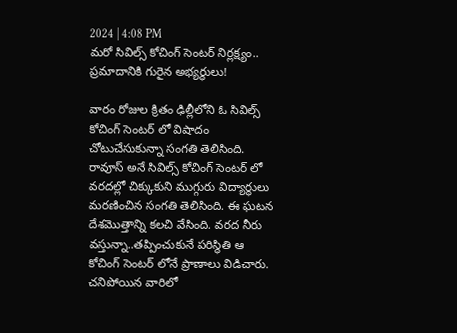2024 | 4:08 PM
మరో సివిల్స్ కోచింగ్ సెంటర్ నిర్లక్ష్యం.. ప్రమాదానికి గురైన అభ్యర్థులు!

వారం రోజుల క్రితం ఢిల్లీలోని ఓ సివిల్స్ కోచింగ్ సెంటర్ లో విషాదం చోటుచేసుకున్నా సంగతి తెలిసింది. రావూస్ అనే సివిల్స్ కోచింగ్ సెంటర్ లో వరదల్లో చిక్కుకుని ముగ్గురు విద్యార్థులు మరణించిన సంగతి తెలిసింది. ఈ ఘటన దేశమొత్తాన్ని కలచి వేసింది. వరద నీరు వస్తున్నా..తప్పించుకునే పరిస్థితి ఆ కోచింగ్ సెంటర్ లోనే ప్రాణాలు విడిచారు. చనిపోయిన వారిలో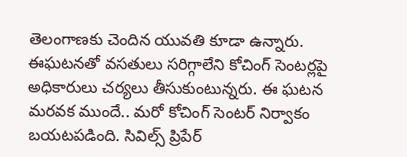తెలంగాణకు చెందిన యువతి కూడా ఉన్నారు. ఈఘటనతో వసతులు సరిగ్గాలేని కోచింగ్ సెంటర్లపై అధికారులు చర్యలు తీసుకుంటున్నరు. ఈ ఘటన మరవక ముందే.. మరో కోచింగ్ సెంటర్ నిర్వాకం బయటపడింది. సివిల్స్ ప్రిపేర్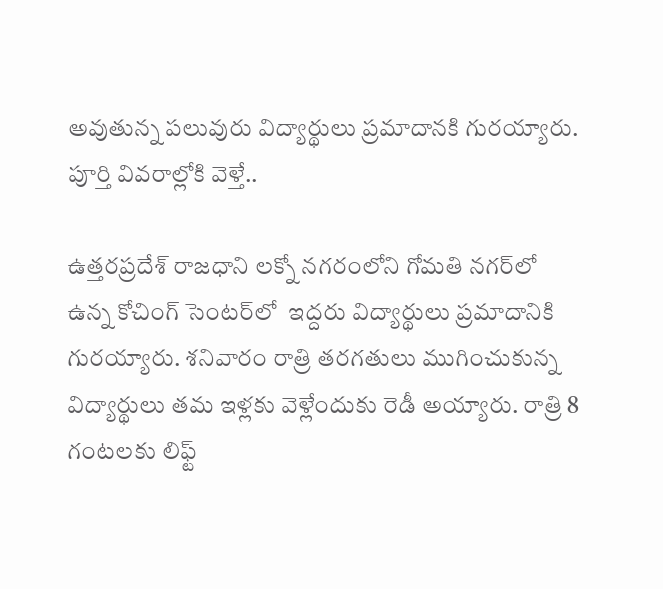అవుతున్న పలువురు విద్యార్థులు ప్రమాదానకి గురయ్యారు. పూర్తి వివరాల్లోకి వెళ్తే..

ఉత్తరప్రదేశ్ రాజధాని లక్నో నగరంలోని గోమతి నగర్‌లో ఉన్న కోచింగ్ సెంటర్‌లో  ఇద్దరు విద్యార్థులు ప్రమాదానికి గురయ్యారు. శనివారం రాత్రి తరగతులు ముగించుకున్న విద్యార్థులు తమ ఇళ్లకు వెళ్లేందుకు రెడీ అయ్యారు. రాత్రి 8 గంటలకు లిఫ్ట్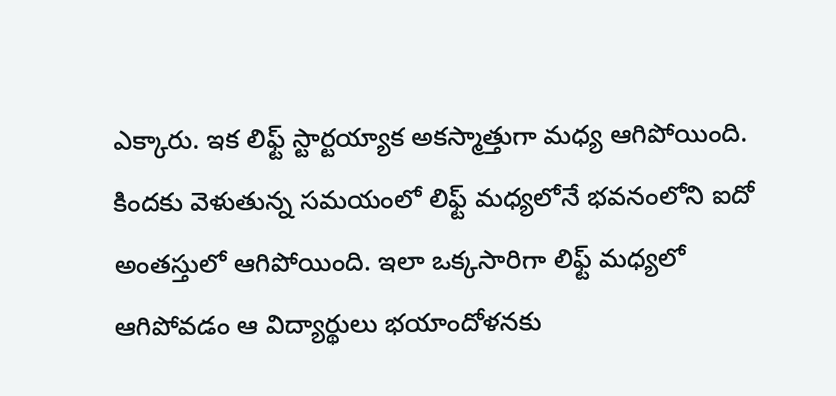ఎక్కారు. ఇక లిఫ్ట్ స్టార్టయ్యాక అకస్మాత్తుగా మధ్య ఆగిపోయింది. కిందకు వెళుతున్న సమయంలో లిఫ్ట్ మధ్యలోనే భవనంలోని ఐదో అంతస్తులో ఆగిపోయింది. ఇలా ఒక్కసారిగా లిఫ్ట్ మధ్యలో ఆగిపోవడం ఆ విద్యార్థులు భయాందోళనకు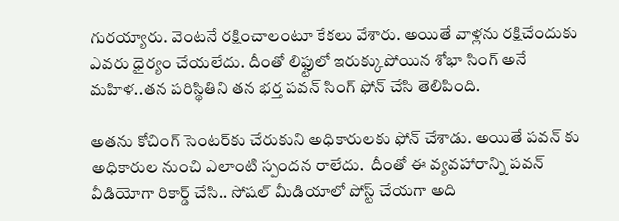గురయ్యారు. వెంటనే రక్షించాలంటూ కేకలు వేశారు. అయితే వాళ్లను రక్షిచేందుకు ఎవరు ధైర్యం చేయలేదు. దీంతో లిఫ్టులో ఇరుక్కుపోయిన శోభా సింగ్ అనే మహిళ..తన పరిస్థితిని తన భర్త పవన్ సింగ్ ఫోన్ చేసి తెలిపింది.

అతను కోచింగ్ సెంటర్‌కు చేరుకుని అధికారులకు ఫోన్ చేశాడు. అయితే పవన్ కు అధికారుల నుంచి ఎలాంటి స్పందన రాలేదు.  దీంతో ఈ వ్యవహారాన్ని పవన్ వీడియోగా రికార్డ్ చేసి.. సోషల్ మీడియాలో పోస్ట్ చేయగా అది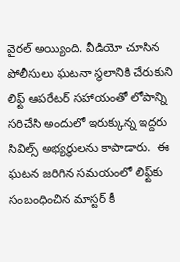వైరల్ అయ్యింది. వీడియో చూసిన పోలీసులు ఘటనా స్థలానికి చేరుకుని లిఫ్ట్‌ ఆపరేటర్‌ సహాయంతో లోపాన్ని సరిచేసి అందులో ఇరుక్కున్న ఇద్దరు సివిల్స్ అభ్యర్థులను కాపాడారు.  ఈ ఘటన జరిగిన సమయంలో లిఫ్ట్‌కు సంబంధించిన మాస్టర్ కీ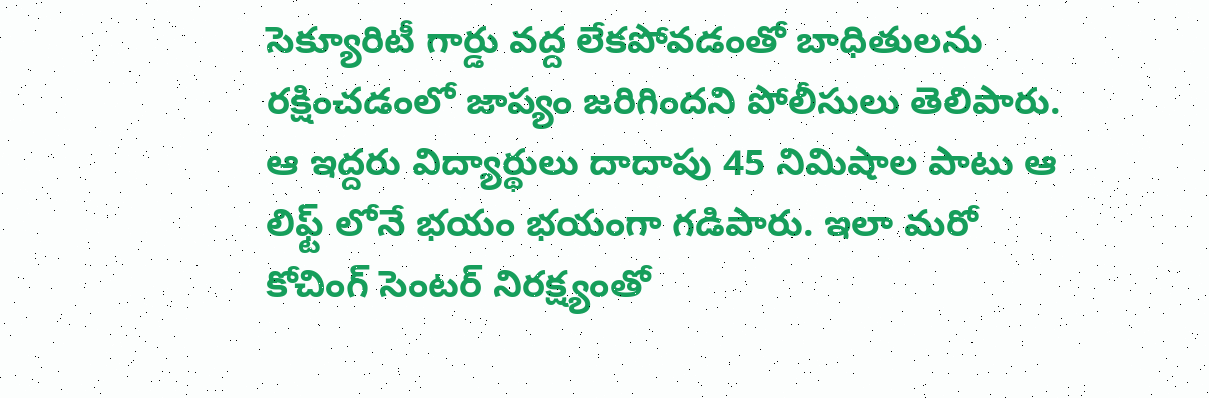సెక్యూరిటీ గార్డు వద్ద లేకపోవడంతో బాధితులను రక్షించడంలో జాప్యం జరిగిందని పోలీసులు తెలిపారు. ఆ ఇద్దరు విద్యార్థులు దాదాపు 45 నిమిషాల పాటు ఆ లిఫ్ట్ లోనే భయం భయంగా గడిపారు. ఇలా మరో కోచింగ్ సెంటర్ నిరక్ష్యంతో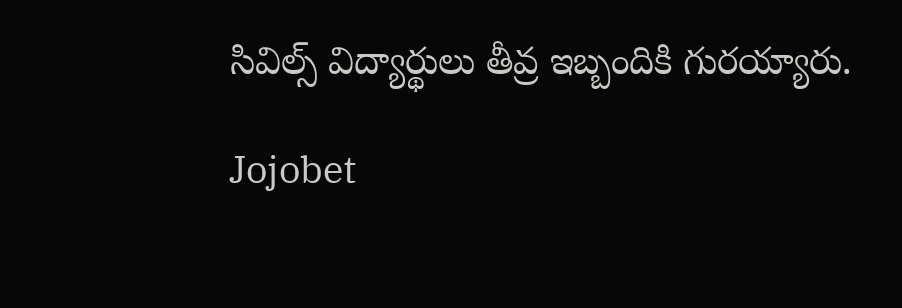సివిల్స్ విద్యార్థులు తీవ్ర ఇబ్బందికి గురయ్యారు.

Jojobet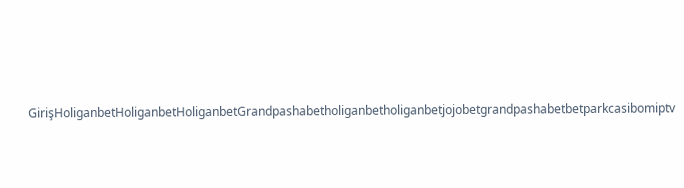GirişHoliganbetHoliganbetHoliganbetGrandpashabetholiganbetholiganbetjojobetgrandpashabetbetparkcasibomiptv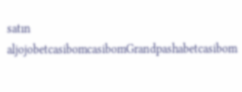satın aljojobetcasibomcasibomGrandpashabetcasibom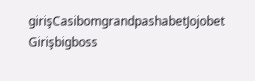girişCasibomgrandpashabetJojobet Girişbigboss